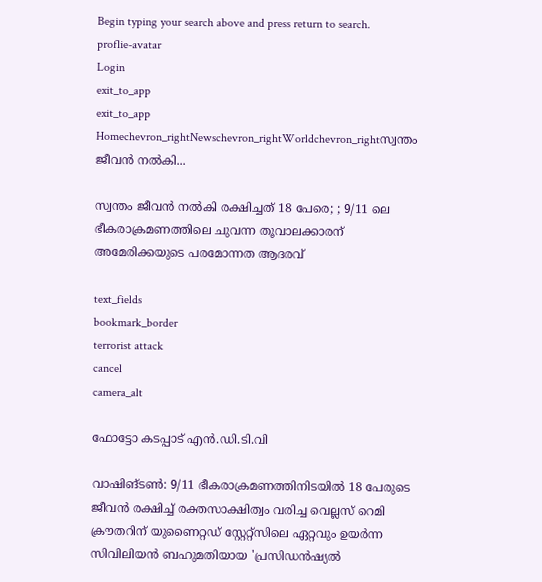Begin typing your search above and press return to search.
proflie-avatar
Login
exit_to_app
exit_to_app
Homechevron_rightNewschevron_rightWorldchevron_rightസ്വന്തം ജീവൻ നൽകി...

സ്വന്തം ജീവൻ നൽകി രക്ഷിച്ചത് 18 പേരെ; ; 9/11 ലെ ഭീകരാക്രമണത്തിലെ ചുവന്ന തൂവാലക്കാരന് അമേരിക്കയുടെ പരമോന്നത ആദരവ്

text_fields
bookmark_border
terrorist attack
cancel
camera_alt

ഫോട്ടോ കടപ്പാട് എൻ.ഡി.ടി.വി

വാഷിങ്ടൺ: 9/11 ഭീകരാക്രമണത്തിനിടയിൽ 18 പേരുടെ ജീവൻ രക്ഷിച്ച് രക്തസാക്ഷിത്വം വരിച്ച വെല്ലസ് റെമി ക്രൗതറിന് യുണൈറ്റഡ് സ്റ്റേറ്റ്സിലെ ഏറ്റവും ഉയർന്ന സിവിലിയൻ ബഹുമതിയായ 'പ്രസിഡൻഷ്യൽ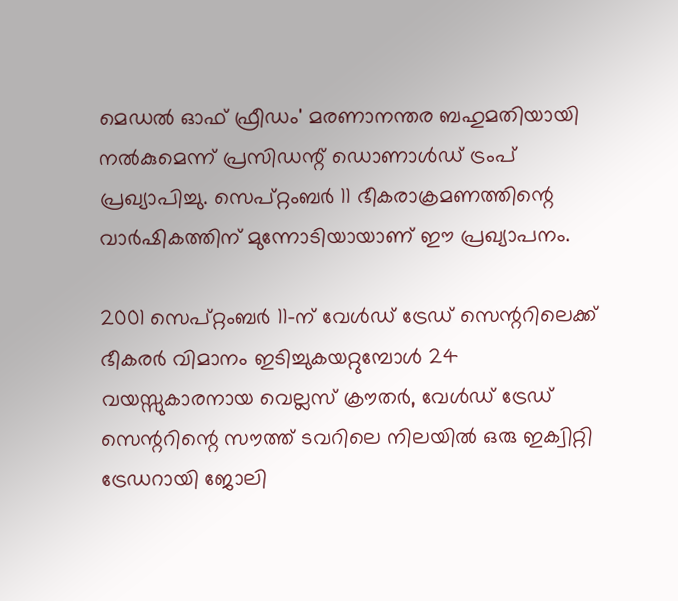മെഡൽ ഓഫ് ഫ്രീഡം' മരണാനന്തര ബഹുമതിയായി നൽകുമെന്ന് പ്രസിഡന്റ് ഡൊണാൾഡ് ട്രംപ് പ്രഖ്യാപിച്ചു. സെപ്റ്റംബർ 11 ഭീകരാക്രമണത്തിന്റെ വാർഷികത്തിന് മുന്നോടിയായാണ് ഈ പ്രഖ്യാപനം.

2001 സെപ്റ്റംബർ 11-ന് വേൾഡ് ട്രേഡ് സെന്ററിലെക്ക് ഭീകരർ വിമാനം ഇടിച്ചുകയറ്റുമ്പോൾ 24 വയസ്സുകാരനായ വെല്ലസ് ക്രൗതർ, വേൾഡ് ട്രേഡ് സെന്ററിന്റെ സൗത്ത് ടവറിലെ നിലയിൽ ഒരു ഇക്വിറ്റി ട്രേഡറായി ജോലി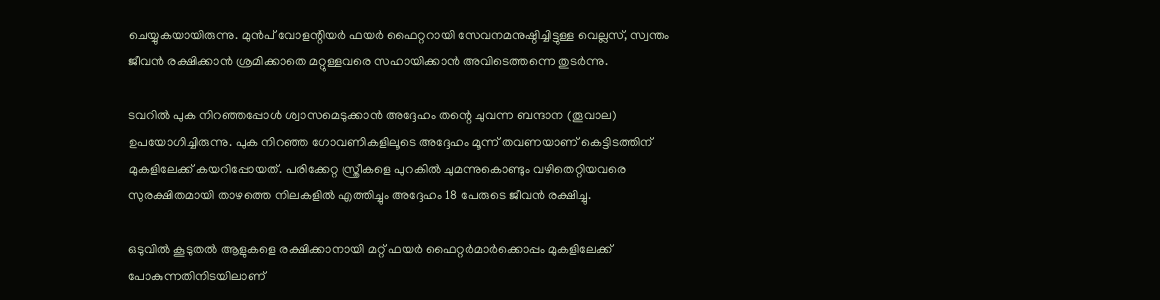ചെയ്യുകയായിരുന്നു. മുൻപ് വോളന്റിയർ ഫയർ ഫൈറ്ററായി സേവനമനുഷ്ഠിച്ചിട്ടുള്ള വെല്ലസ്, സ്വന്തം ജീവൻ രക്ഷിക്കാൻ ശ്രമിക്കാതെ മറ്റുള്ളവരെ സഹായിക്കാൻ അവിടെത്തന്നെ തുടർന്നു.

ടവറിൽ പുക നിറഞ്ഞപ്പോൾ ശ്വാസമെടുക്കാൻ അദ്ദേഹം തന്റെ ചുവന്ന ബന്ദാന (തൂവാല) ഉപയോഗിച്ചിരുന്നു. പുക നിറഞ്ഞ ഗോവണികളിലൂടെ അദ്ദേഹം മൂന്ന് തവണയാണ് കെട്ടിടത്തിന് മുകളിലേക്ക് കയറിപ്പോയത്. പരിക്കേറ്റ സ്ത്രീകളെ പുറകിൽ ചുമന്നുകൊണ്ടും വഴിതെറ്റിയവരെ സുരക്ഷിതമായി താഴത്തെ നിലകളിൽ എത്തിച്ചും അദ്ദേഹം 18 പേരുടെ ജീവൻ രക്ഷിച്ചു.

ഒടുവിൽ കൂടുതൽ ആളുകളെ രക്ഷിക്കാനായി മറ്റ് ഫയർ ഫൈറ്റർമാർക്കൊപ്പം മുകളിലേക്ക് പോകുന്നതിനിടയിലാണ്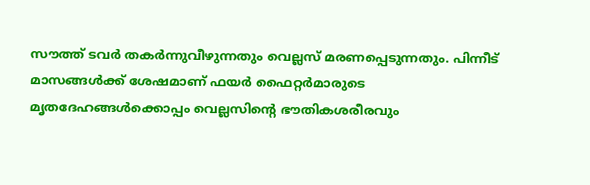സൗത്ത് ടവർ തകർന്നുവീഴുന്നതും വെല്ലസ് മരണപ്പെടുന്നതും. പിന്നീട് മാസങ്ങൾക്ക് ശേഷമാണ് ഫയർ ഫൈറ്റർമാരുടെ മൃതദേഹങ്ങൾക്കൊപ്പം വെല്ലസിന്റെ ഭൗതികശരീരവും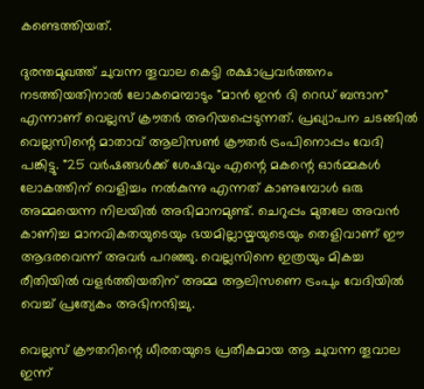കണ്ടെത്തിയത്.

ദുരന്തമുഖത്ത് ചുവന്ന തൂവാല കെട്ടി രക്ഷാപ്രവർത്തനം നടത്തിയതിനാൽ ലോകമെമ്പാടും "മാൻ ഇൻ ദി റെഡ് ബന്ദാന" എന്നാണ് വെല്ലസ് ക്രൗതർ അറിയപ്പെടുന്നത്. പ്രഖ്യാപന ചടങ്ങിൽ വെല്ലസിന്റെ മാതാവ് ആലിസൺ ക്രൗതർ ട്രംപിനൊപ്പം വേദി പങ്കിട്ടു. "25 വർഷങ്ങൾക്ക് ശേഷവും എന്റെ മകന്റെ ഓർമ്മകൾ ലോകത്തിന് വെളിച്ചം നൽകുന്നു എന്നത് കാണുമ്പോൾ ഒരു അമ്മയെന്ന നിലയിൽ അഭിമാനമുണ്ട്. ചെറുപ്പം മുതലേ അവൻ കാണിച്ച മാനവികതയുടെയും ഭയമില്ലായ്മയുടെയും തെളിവാണ് ഈ ആദരവെന്ന് അവർ പറഞ്ഞു. വെല്ലസിനെ ഇത്രയും മികച്ച രീതിയിൽ വളർത്തിയതിന് അമ്മ ആലിസണെ ട്രംപും വേദിയിൽ വെച്ച് പ്രത്യേകം അഭിനന്ദിച്ചു.

വെല്ലസ് ക്രൗതറിന്റെ ധീരതയുടെ പ്രതീകമായ ആ ചുവന്ന തൂവാല ഇന്ന്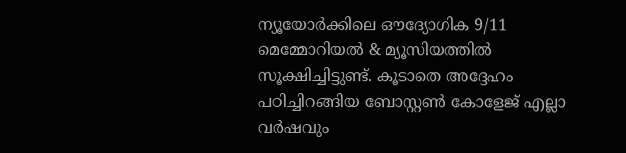ന്യൂയോർക്കിലെ ഔദ്യോഗിക 9/11 മെമ്മോറിയൽ & മ്യൂസിയത്തിൽ സൂക്ഷിച്ചിട്ടുണ്ട്. കൂടാതെ അദ്ദേഹം പഠിച്ചിറങ്ങിയ ബോസ്റ്റൺ കോളേജ് എല്ലാ വർഷവും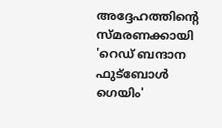അദ്ദേഹത്തിന്റെ സ്മരണക്കായി 'റെഡ് ബന്ദാന ഫുട്ബോൾ ഗെയിം'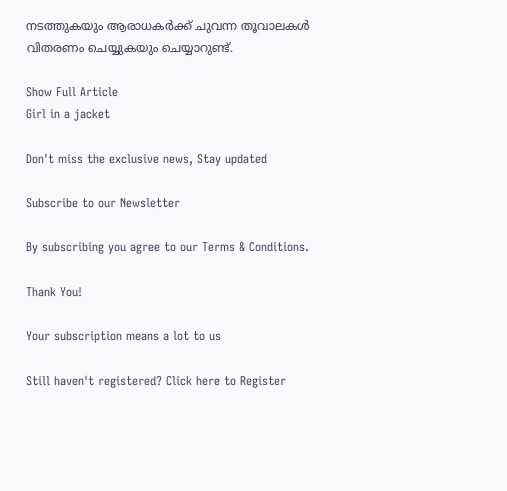നടത്തുകയും ആരാധകർക്ക് ചുവന്ന തൂവാലകൾ വിതരണം ചെയ്യുകയും ചെയ്യാറുണ്ട്.

Show Full Article
Girl in a jacket

Don't miss the exclusive news, Stay updated

Subscribe to our Newsletter

By subscribing you agree to our Terms & Conditions.

Thank You!

Your subscription means a lot to us

Still haven't registered? Click here to Register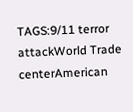TAGS:9/11 terror attackWorld Trade centerAmerican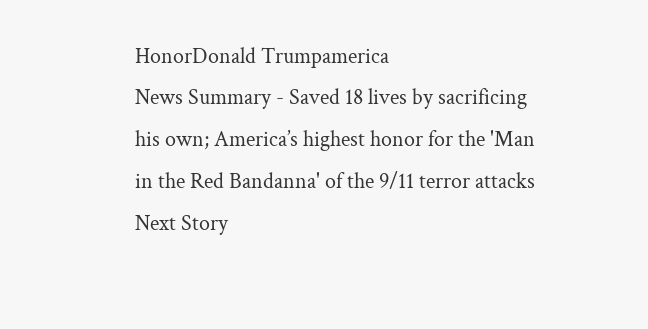HonorDonald Trumpamerica
News Summary - Saved 18 lives by sacrificing his own; America’s highest honor for the 'Man in the Red Bandanna' of the 9/11 terror attacks
Next Story